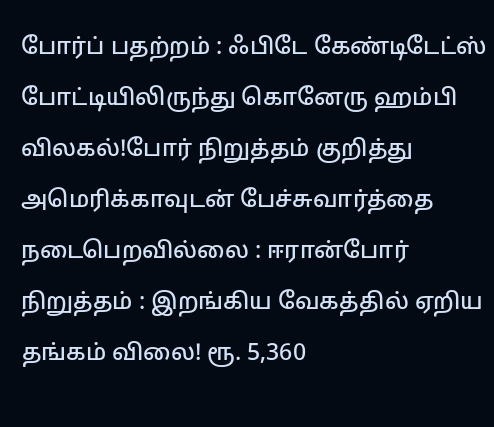போர்ப் பதற்றம் : ஃபிடே கேண்டிடேட்ஸ் போட்டியிலிருந்து கொனேரு ஹம்பி விலகல்!போர் நிறுத்தம் குறித்து அமெரிக்காவுடன் பேச்சுவார்த்தை நடைபெறவில்லை : ஈரான்போர் நிறுத்தம் : இறங்கிய வேகத்தில் ஏறிய தங்கம் விலை! ரூ. 5,360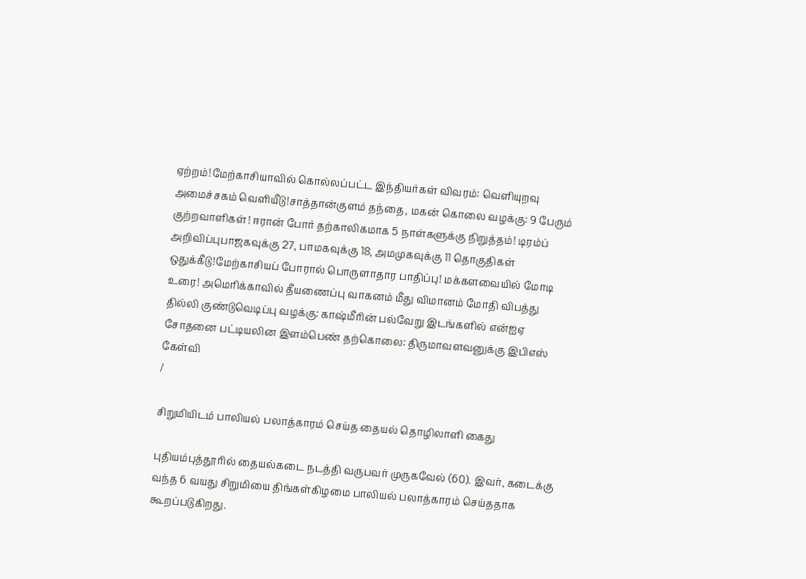ஏற்றம்!மேற்காசியாவில் கொல்லப்பட்ட இந்தியர்கள் விவரம்: வெளியுறவு அமைச்சகம் வெளியீடு!சாத்தான்குளம் தந்தை, மகன் கொலை வழக்கு: 9 பேரும் குற்றவாளிகள்! ஈரான் போர் தற்காலிகமாக 5 நாள்களுக்கு நிறுத்தம்! டிரம்ப் அறிவிப்புபாஜகவுக்கு 27, பாமகவுக்கு 18, அமமுகவுக்கு 11 தொகுதிகள் ஒதுக்கீடு!மேற்காசியப் போரால் பொருளாதார பாதிப்பு! மக்களவையில் மோடி உரை! அமெரிக்காவில் தீயணைப்பு வாகனம் மீது விமானம் மோதி விபத்து தில்லி குண்டுவெடிப்பு வழக்கு: காஷ்மீரின் பல்வேறு இடங்களில் என்ஐஏ சோதனை பட்டியலின இளம்பெண் தற்கொலை: திருமாவளவனுக்கு இபிஎஸ் கேள்வி
/

சிறுமியிடம் பாலியல் பலாத்காரம் செய்த தையல் தொழிலாளி கைது

புதியம்புத்தூரில் தையல்கடை நடத்தி வருபவர் முருகவேல் (60). இவர், கடைக்கு வந்த 6 வயது சிறுமியை திங்கள்கிழமை பாலியல் பலாத்காரம் செய்ததாக கூறப்படுகிறது.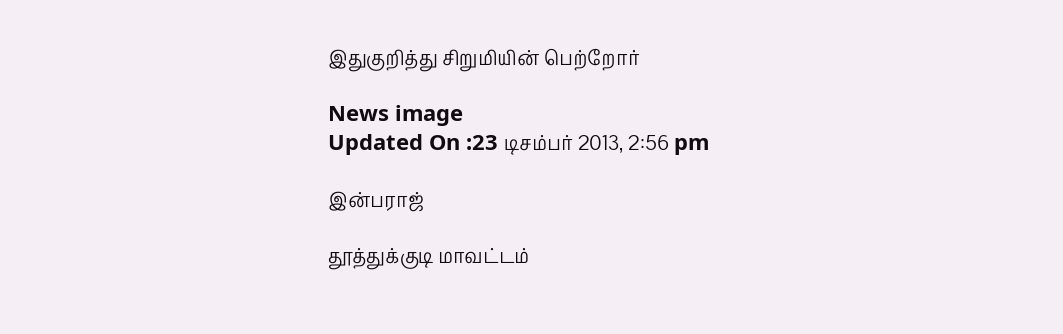இதுகுறித்து சிறுமியின் பெற்றோர்

News image
Updated On :23 டிசம்பர் 2013, 2:56 pm

இன்பராஜ்

தூத்துக்குடி மாவட்டம்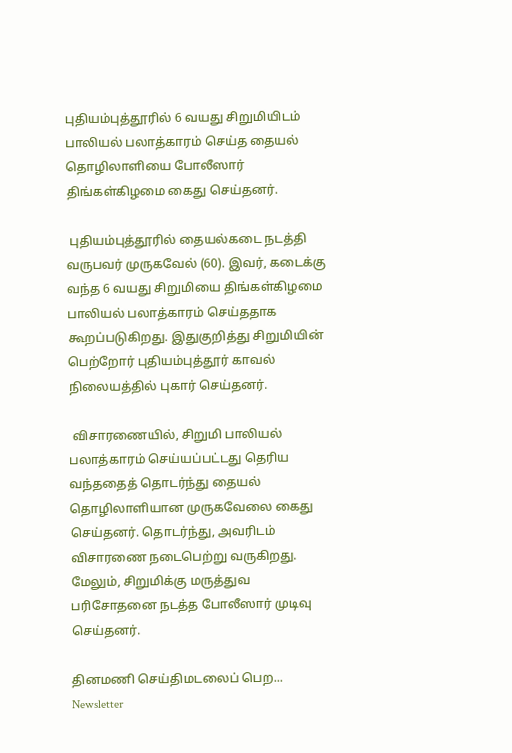புதியம்புத்தூரில் 6 வயது சிறுமியிடம் பாலியல் பலாத்காரம் செய்த தையல் தொழிலாளியை போலீஸார் திங்கள்கிழமை கைது செய்தனர்.

 புதியம்புத்தூரில் தையல்கடை நடத்தி வருபவர் முருகவேல் (60). இவர், கடைக்கு வந்த 6 வயது சிறுமியை திங்கள்கிழமை பாலியல் பலாத்காரம் செய்ததாக கூறப்படுகிறது. இதுகுறித்து சிறுமியின் பெற்றோர் புதியம்புத்தூர் காவல் நிலையத்தில் புகார் செய்தனர்.

 விசாரணையில், சிறுமி பாலியல் பலாத்காரம் செய்யப்பட்டது தெரிய வந்ததைத் தொடர்ந்து தையல் தொழிலாளியான முருகவேலை கைது செய்தனர். தொடர்ந்து, அவரிடம் விசாரணை நடைபெற்று வருகிறது. மேலும், சிறுமிக்கு மருத்துவ பரிசோதனை நடத்த போலீஸார் முடிவு செய்தனர்.

தினமணி செய்திமடலைப் பெற... Newsletter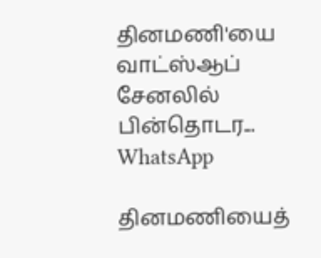தினமணி'யை வாட்ஸ்ஆப் சேனலில் பின்தொடர... WhatsApp

தினமணியைத்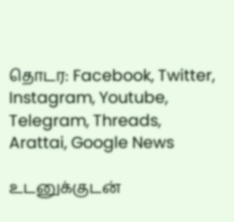தொடர: Facebook, Twitter, Instagram, Youtube, Telegram, Threads, Arattai, Google News

உடனுக்குடன்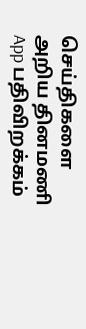செய்திகளை அறிய தினமணி App பதிவிறக்கம்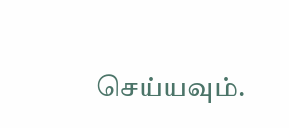செய்யவும்.